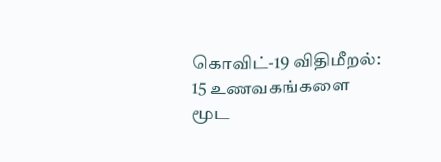கொவிட்-19 விதிமீறல்: 15 உணவகங்களை மூட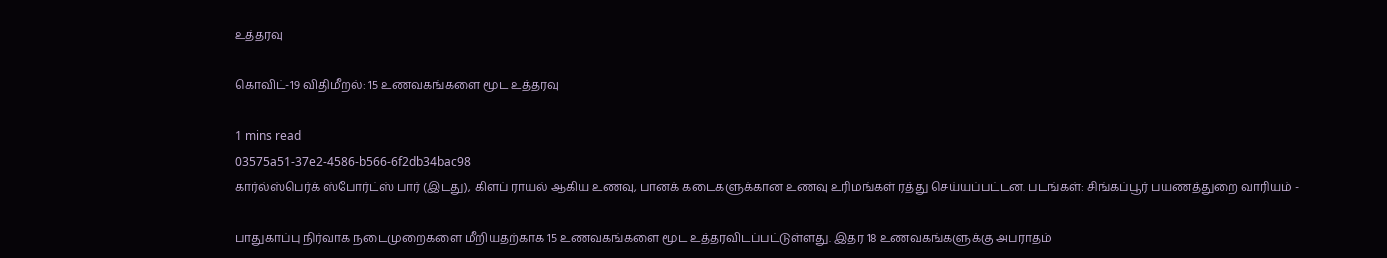உத்தரவு

கொவிட்-19 விதிமீறல்: 15 உணவகங்களை மூட உத்தரவு

1 mins read
03575a51-37e2-4586-b566-6f2db34bac98
கார்ல்ஸ்பெர்க் ஸ்போர்ட்ஸ் பார் (இடது), கிளப் ராயல் ஆகிய உணவு, பானக் கடைகளுக்கான உணவு உரிமங்கள் ரத்து செய்யப்பட்டன. படங்கள்: சிங்கப்பூர் பயணத்துறை வாரியம் -

பாதுகாப்பு நிர்வாக நடைமுறைகளை மீறியதற்காக 15 உணவகங்களை மூட உத்தரவிடப்பட்டுள்ளது. இதர 18 உணவகங்களுக்கு அபராதம்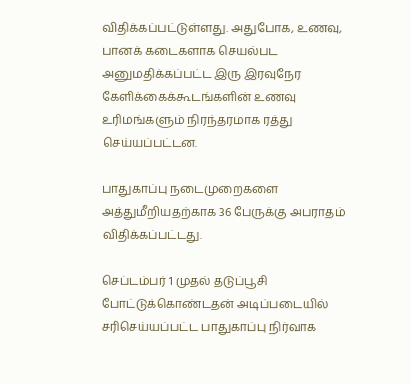விதிக்கப்பட்டுள்ளது. அதுபோக, உணவு, பானக் கடைகளாக செயல்பட அனுமதிக்கப்பட்ட இரு இரவுநேர கேளிக்கைக்கூடங்களின் உணவு உரிமங்களும் நிரந்தரமாக ரத்து செய்யப்பட்டன.

பாதுகாப்பு நடைமுறைகளை அத்துமீறியதற்காக 36 பேருக்கு அபராதம் விதிக்கப்பட்டது.

செப்டம்பர் 1 முதல் தடுப்பூசி போட்டுக்கொண்டதன் அடிப்படையில் சரிசெய்யப்பட்ட பாதுகாப்பு நிர்வாக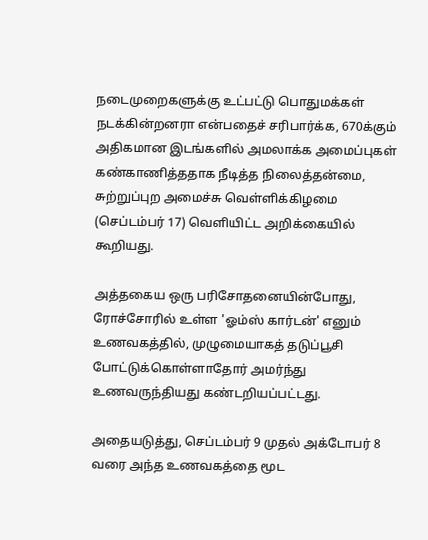நடைமுறைகளுக்கு உட்பட்டு பொதுமக்கள் நடக்கின்றனரா என்பதைச் சரிபார்க்க, 670க்கும் அதிகமான இடங்களில் அமலாக்க அமைப்புகள் கண்காணித்ததாக நீடித்த நிலைத்தன்மை, சுற்றுப்புற அமைச்சு வெள்ளிக்கிழமை (செப்டம்பர் 17) வெளியிட்ட அறிக்கையில் கூறியது.

அத்தகைய ஒரு பரிசோதனையின்போது, ரோச்சோரில் உள்ள 'ஓம்ஸ் கார்டன்' எனும் உணவகத்தில், முழுமையாகத் தடுப்பூசி போட்டுக்கொள்ளாதோர் அமர்ந்து உணவருந்தியது கண்டறியப்பட்டது.

அதையடுத்து, செப்டம்பர் 9 முதல் அக்டோபர் 8 வரை அந்த உணவகத்தை மூட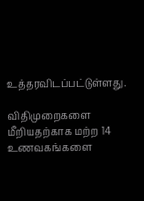உத்தரவிடப்பட்டுள்ளது.

விதிமுறைகளை மீறியதற்காக மற்ற 14 உணவகங்களை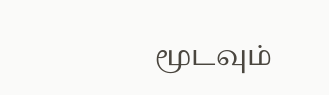மூடவும்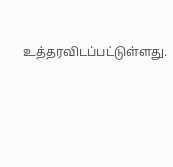உத்தரவிடப்பட்டுள்ளது.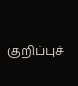குறிப்புச்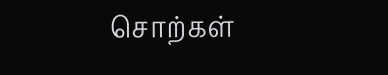சொற்கள்